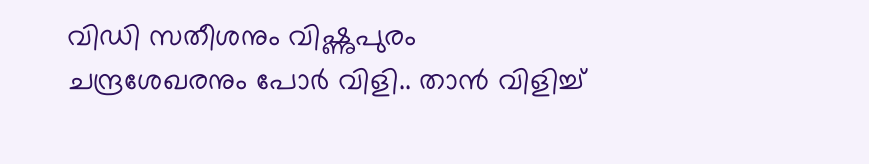വിഡി സതീശനും വിഷ്ണുപുരം ചന്ദ്രശേഖരനും പോർ വിളി.. താൻ വിളിച്ച്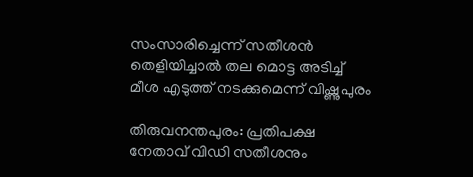സംസാരിച്ചെന്ന് സതീശൻ തെളിയിച്ചാൽ തല മൊട്ട അടിച്ച് മീശ എടുത്ത് നടക്കുമെന്ന് വിഷ്ണുപുരം

തിരുവനന്തപുരം: പ്രതിപക്ഷ നേതാവ് വിഡി സതീശനും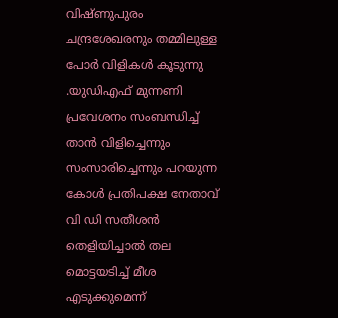വിഷ്ണുപുരം ചന്ദ്രശേഖരനും തമ്മിലുള്ള പോർ വിളികൾ കൂടുന്നു .യുഡിഎഫ് മുന്നണി പ്രവേശനം സംബന്ധിച്ച് താന്‍ വിളിച്ചെന്നും സംസാരിച്ചെന്നും പറയുന്ന കോള്‍ പ്രതിപക്ഷ നേതാവ് വി ഡി സതീശന്‍ തെളിയിച്ചാല്‍ തല മൊട്ടയടിച്ച് മീശ എടുക്കുമെന്ന്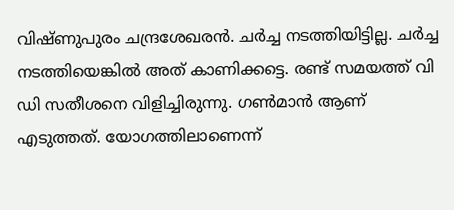വിഷ്ണുപുരം ചന്ദ്രശേഖരന്‍. ചര്‍ച്ച നടത്തിയിട്ടില്ല. ചര്‍ച്ച നടത്തിയെങ്കില്‍ അത് കാണിക്കട്ടെ. രണ്ട് സമയത്ത് വി ഡി സതീശനെ വിളിച്ചിരുന്നു. ഗണ്‍മാന്‍ ആണ് എടുത്തത്. യോഗത്തിലാണെന്ന്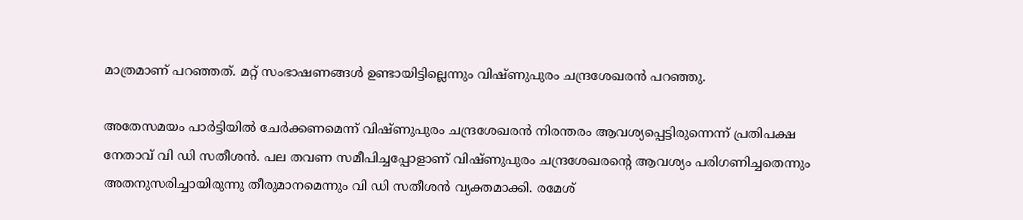മാത്രമാണ് പറഞ്ഞത്. മറ്റ് സംഭാഷണങ്ങള്‍ ഉണ്ടായിട്ടില്ലെന്നും വിഷ്ണുപുരം ചന്ദ്രശേഖരന്‍ പറഞ്ഞു.

അതേസമയം പാര്‍ട്ടിയില്‍ ചേര്‍ക്കണമെന്ന് വിഷ്ണുപുരം ചന്ദ്രശേഖരൻ നിരന്തരം ആവശ്യപ്പെട്ടിരുന്നെന്ന് പ്രതിപക്ഷ നേതാവ് വി ഡി സതീശന്‍. പല തവണ സമീപിച്ചപ്പോളാണ് വിഷ്ണുപുരം ചന്ദ്രശേഖരൻ്റെ ആവശ്യം പരിഗണിച്ചതെന്നും അതനുസരിച്ചായിരുന്നു തീരുമാനമെന്നും വി ഡി സതീശന്‍ വ്യക്തമാക്കി. രമേശ്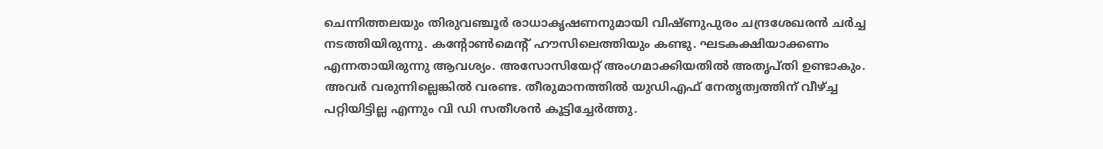ചെന്നിത്തലയും തിരുവഞ്ചൂര്‍ രാധാകൃഷണനുമായി വിഷ്ണുപുരം ചന്ദ്രശേഖരൻ ചര്‍ച്ച നടത്തിയിരുന്നു. കന്റോണ്‍മെന്റ് ഹൗസിലെത്തിയും കണ്ടു. ഘടകക്ഷിയാക്കണം എന്നതായിരുന്നു ആവശ്യം. അസോസിയേറ്റ് അംഗമാക്കിയതില്‍ അതൃപ്തി ഉണ്ടാകും. അവര്‍ വരുന്നില്ലെങ്കില്‍ വരണ്ട. തീരുമാനത്തില്‍ യുഡിഎഫ് നേതൃത്വത്തിന് വീഴ്ച്ച പറ്റിയിട്ടില്ല എന്നും വി ഡി സതീശന്‍ കൂട്ടിച്ചേര്‍ത്തു.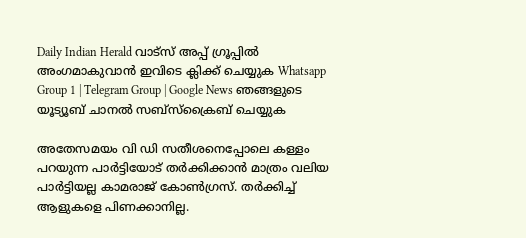Daily Indian Herald വാട്സ് അപ്പ് ഗ്രൂപ്പിൽ അംഗമാകുവാൻ ഇവിടെ ക്ലിക്ക് ചെയ്യുക Whatsapp Group 1 | Telegram Group | Google News ഞങ്ങളുടെ യൂട്യൂബ് ചാനൽ സബ്സ്ക്രൈബ് ചെയ്യുക

അതേസമയം വി ഡി സതീശനെപ്പോലെ കള്ളം പറയുന്ന പാര്‍ട്ടിയോട് തര്‍ക്കിക്കാന്‍ മാത്രം വലിയ പാര്‍ട്ടിയല്ല കാമരാജ് കോണ്‍ഗ്രസ്. തര്‍ക്കിച്ച് ആളുകളെ പിണക്കാനില്ല.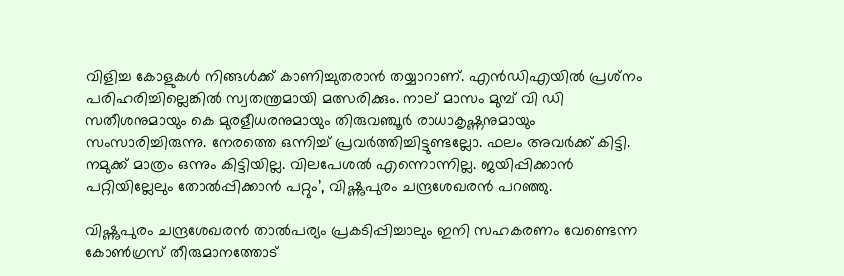വിളിച്ച കോളുകള്‍ നിങ്ങള്‍ക്ക് കാണിച്ചുതരാന്‍ തയ്യാറാണ്. എന്‍ഡിഎയില്‍ പ്രശ്‌നം പരിഹരിച്ചില്ലെങ്കില്‍ സ്വതന്ത്രമായി മത്സരിക്കും. നാല് മാസം മുമ്പ് വി ഡി സതീശനുമായും കെ മുരളീധരനുമായും തിരുവഞ്ചൂര്‍ രാധാകൃഷ്ണനുമായും സംസാരിച്ചിരുന്നു. നേരത്തെ ഒന്നിച്ച് പ്രവര്‍ത്തിച്ചിട്ടുണ്ടല്ലോ. ഫലം അവര്‍ക്ക് കിട്ടി. നമുക്ക് മാത്രം ഒന്നും കിട്ടിയില്ല. വിലപേശല്‍ എന്നൊന്നില്ല. ജയിപ്പിക്കാന്‍ പറ്റിയില്ലേലും തോല്‍പ്പിക്കാന്‍ പറ്റും’, വിഷ്ണുപുരം ചന്ദ്രശേഖരന്‍ പറഞ്ഞു.

വിഷ്ണുപുരം ചന്ദ്രശേഖരന്‍ താല്‍പര്യം പ്രകടിപ്പിച്ചാലും ഇനി സഹകരണം വേണ്ടെന്ന കോണ്‍ഗ്രസ് തീരുമാനത്തോട്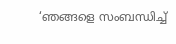‘ഞങ്ങളെ സംബന്ധിച്ച്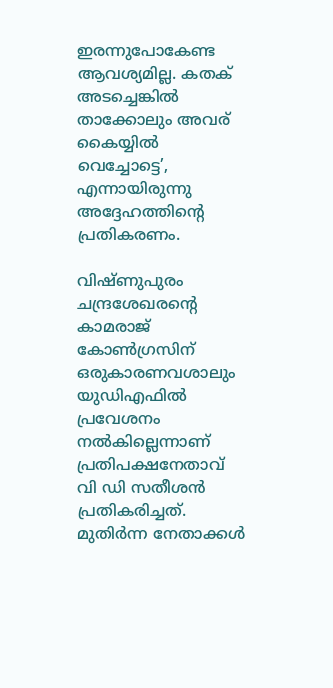ഇരന്നുപോകേണ്ട ആവശ്യമില്ല. കതക് അടച്ചെങ്കില്‍ താക്കോലും അവര് കൈയ്യില്‍ വെച്ചോട്ടെ’, എന്നായിരുന്നു അദ്ദേഹത്തിന്റെ പ്രതികരണം.

വിഷ്ണുപുരം ചന്ദ്രശേഖരന്റെ കാമരാജ് കോണ്‍ഗ്രസിന് ഒരുകാരണവശാലും യുഡിഎഫില്‍ പ്രവേശനം നല്‍കില്ലെന്നാണ് പ്രതിപക്ഷനേതാവ് വി ഡി സതീശന്‍ പ്രതികരിച്ചത്. മുതിര്‍ന്ന നേതാക്കള്‍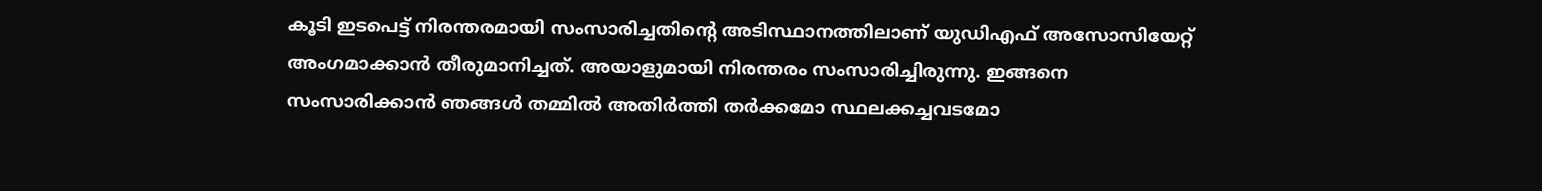കൂടി ഇടപെട്ട് നിരന്തരമായി സംസാരിച്ചതിന്റെ അടിസ്ഥാനത്തിലാണ് യുഡിഎഫ് അസോസിയേറ്റ് അംഗമാക്കാന്‍ തീരുമാനിച്ചത്. അയാളുമായി നിരന്തരം സംസാരിച്ചിരുന്നു. ഇങ്ങനെ സംസാരിക്കാന്‍ ഞങ്ങള്‍ തമ്മില്‍ അതിര്‍ത്തി തര്‍ക്കമോ സ്ഥലക്കച്ചവടമോ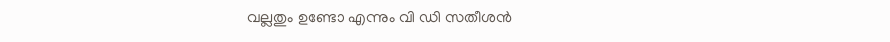വല്ലതും ഉണ്ടോ എന്നും വി ഡി സതീശന്‍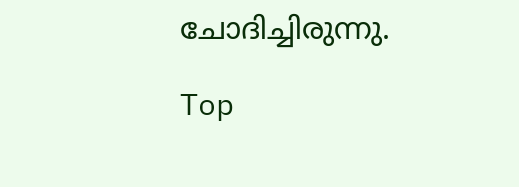ചോദിച്ചിരുന്നു.

Top